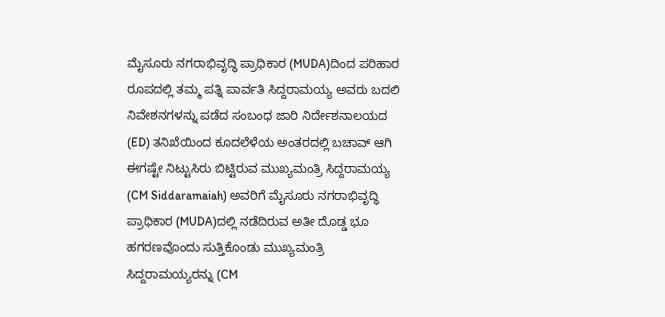ಮೈಸೂರು ನಗರಾಭಿವೃದ್ಧಿ ಪ್ರಾಧಿಕಾರ (MUDA)ದಿಂದ ಪರಿಹಾರ ರೂಪದಲ್ಲಿ ತಮ್ಮ ಪತ್ನಿ ಪಾರ್ವತಿ ಸಿದ್ದರಾಮಯ್ಯ ಅವರು ಬದಲಿ ನಿವೇಶನಗಳನ್ನು ಪಡೆದ ಸಂಬಂಧ ಜಾರಿ ನಿರ್ದೇಶನಾಲಯದ (ED) ತನಿಖೆಯಿಂದ ಕೂದಲೆಳೆಯ ಅಂತರದಲ್ಲಿ ಬಚಾವ್ ಆಗಿ ಈಗಷ್ಟೇ ನಿಟ್ಟುಸಿರು ಬಿಟ್ಟಿರುವ ಮುಖ್ಯಮಂತ್ರಿ ಸಿದ್ದರಾಮಯ್ಯ (CM Siddaramaiah) ಅವರಿಗೆ ಮೈಸೂರು ನಗರಾಭಿವೃದ್ಧಿ ಪ್ರಾಧಿಕಾರ (MUDA)ದಲ್ಲಿ ನಡೆದಿರುವ ಅತೀ ದೊಡ್ಡ ಭೂ ಹಗರಣವೊಂದು ಸುತ್ತಿಕೊಂಡು ಮುಖ್ಯಮಂತ್ರಿ ಸಿದ್ದರಾಮಯ್ಯರನ್ನು (CM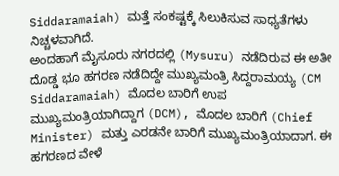Siddaramaiah) ಮತ್ತೆ ಸಂಕಷ್ಟಕ್ಕೆ ಸಿಲುಕಿಸುವ ಸಾಧ್ಯತೆಗಳು ನಿಚ್ಚಳವಾಗಿದೆ.
ಅಂದಹಾಗೆ ಮೈಸೂರು ನಗರದಲ್ಲಿ (Mysuru) ನಡೆದಿರುವ ಈ ಅತೀ ದೊಡ್ಡ ಭೂ ಹಗರಣ ನಡೆದಿದ್ದೇ ಮುಖ್ಯಮಂತ್ರಿ ಸಿದ್ದರಾಮಯ್ಯ (CM Siddaramaiah) ಮೊದಲ ಬಾರಿಗೆ ಉಪ ಮುಖ್ಯಮಂತ್ರಿಯಾಗಿದ್ದಾಗ (DCM), ಮೊದಲ ಬಾರಿಗೆ (Chief Minister) ಮತ್ತು ಎರಡನೇ ಬಾರಿಗೆ ಮುಖ್ಯಮಂತ್ರಿಯಾದಾಗ. ಈ ಹಗರಣದ ವೇಳೆ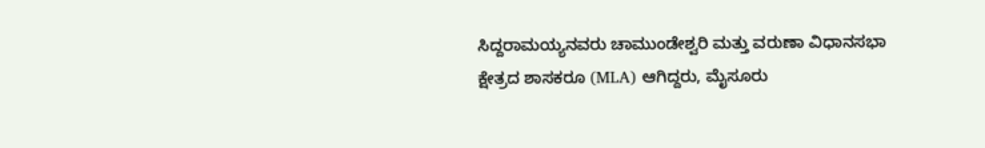ಸಿದ್ದರಾಮಯ್ಯನವರು ಚಾಮುಂಡೇಶ್ವರಿ ಮತ್ತು ವರುಣಾ ವಿಧಾನಸಭಾ ಕ್ಷೇತ್ರದ ಶಾಸಕರೂ (MLA) ಆಗಿದ್ದರು, ಮೈಸೂರು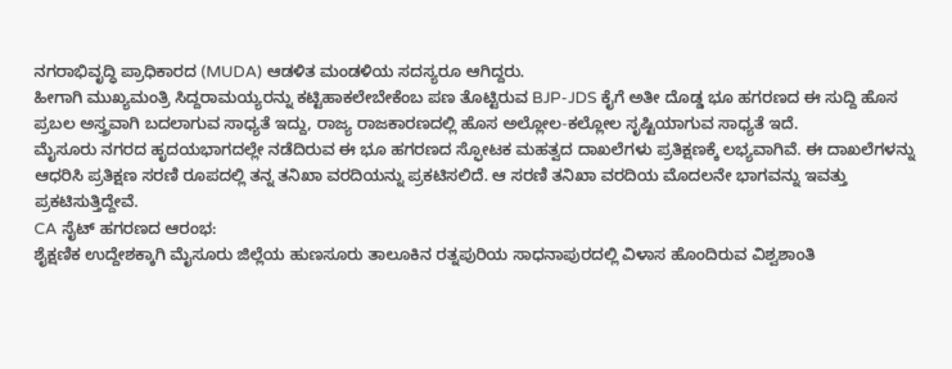ನಗರಾಭಿವೃದ್ಧಿ ಪ್ರಾಧಿಕಾರದ (MUDA) ಆಡಳಿತ ಮಂಡಳಿಯ ಸದಸ್ಯರೂ ಆಗಿದ್ದರು.
ಹೀಗಾಗಿ ಮುಖ್ಯಮಂತ್ರಿ ಸಿದ್ದರಾಮಯ್ಯರನ್ನು ಕಟ್ಟಿಹಾಕಲೇಬೇಕೆಂಬ ಪಣ ತೊಟ್ಟಿರುವ BJP-JDS ಕೈಗೆ ಅತೀ ದೊಡ್ಡ ಭೂ ಹಗರಣದ ಈ ಸುದ್ದಿ ಹೊಸ ಪ್ರಬಲ ಅಸ್ತ್ರವಾಗಿ ಬದಲಾಗುವ ಸಾಧ್ಯತೆ ಇದ್ದು, ರಾಜ್ಯ ರಾಜಕಾರಣದಲ್ಲಿ ಹೊಸ ಅಲ್ಲೋಲ-ಕಲ್ಲೋಲ ಸೃಷ್ಟಿಯಾಗುವ ಸಾಧ್ಯತೆ ಇದೆ.
ಮೈಸೂರು ನಗರದ ಹೃದಯಭಾಗದಲ್ಲೇ ನಡೆದಿರುವ ಈ ಭೂ ಹಗರಣದ ಸ್ಫೋಟಕ ಮಹತ್ವದ ದಾಖಲೆಗಳು ಪ್ರತಿಕ್ಷಣಕ್ಕೆ ಲಭ್ಯವಾಗಿವೆ. ಈ ದಾಖಲೆಗಳನ್ನು ಆಧರಿಸಿ ಪ್ರತಿಕ್ಷಣ ಸರಣಿ ರೂಪದಲ್ಲಿ ತನ್ನ ತನಿಖಾ ವರದಿಯನ್ನು ಪ್ರಕಟಿಸಲಿದೆ. ಆ ಸರಣಿ ತನಿಖಾ ವರದಿಯ ಮೊದಲನೇ ಭಾಗವನ್ನು ಇವತ್ತು ಪ್ರಕಟಿಸುತ್ತಿದ್ದೇವೆ.
CA ಸೈಟ್ ಹಗರಣದ ಆರಂಭ:
ಶೈಕ್ಷಣಿಕ ಉದ್ದೇಶಕ್ಕಾಗಿ ಮೈಸೂರು ಜಿಲ್ಲೆಯ ಹುಣಸೂರು ತಾಲೂಕಿನ ರತ್ನಪುರಿಯ ಸಾಧನಾಪುರದಲ್ಲಿ ವಿಳಾಸ ಹೊಂದಿರುವ ವಿಶ್ವಶಾಂತಿ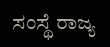ಸಂಸ್ಥೆ ರಾಜ್ಯ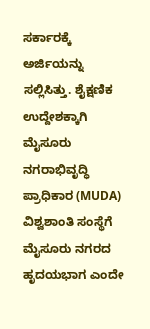ಸರ್ಕಾರಕ್ಕೆ ಅರ್ಜಿಯನ್ನು ಸಲ್ಲಿಸಿತ್ತು. ಶೈಕ್ಷಣಿಕ ಉದ್ದೇಶಕ್ಕಾಗಿ ಮೈಸೂರು ನಗರಾಭಿವೃದ್ಧಿ ಪ್ರಾಧಿಕಾರ (MUDA) ವಿಶ್ವಶಾಂತಿ ಸಂಸ್ಥೆಗೆ ಮೈಸೂರು ನಗರದ ಹೃದಯಭಾಗ ಎಂದೇ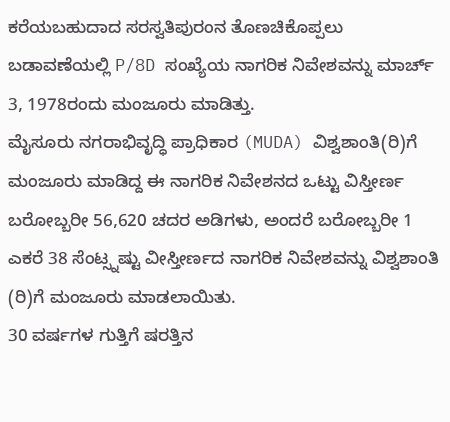ಕರೆಯಬಹುದಾದ ಸರಸ್ವತಿಪುರಂನ ತೊಣಚಿಕೊಪ್ಪಲು ಬಡಾವಣೆಯಲ್ಲಿ P/8D ಸಂಖ್ಯೆಯ ನಾಗರಿಕ ನಿವೇಶವನ್ನು ಮಾರ್ಚ್ 3, 1978ರಂದು ಮಂಜೂರು ಮಾಡಿತ್ತು.
ಮೈಸೂರು ನಗರಾಭಿವೃದ್ಧಿ ಪ್ರಾಧಿಕಾರ (MUDA) ವಿಶ್ವಶಾಂತಿ(ರಿ)ಗೆ ಮಂಜೂರು ಮಾಡಿದ್ದ ಈ ನಾಗರಿಕ ನಿವೇಶನದ ಒಟ್ಟು ವಿಸ್ತೀರ್ಣ ಬರೋಬ್ಬರೀ 56,620 ಚದರ ಅಡಿಗಳು, ಅಂದರೆ ಬರೋಬ್ಬರೀ 1 ಎಕರೆ 38 ಸೆಂಟ್ಸ್ನಷ್ಟು ವೀಸ್ತೀರ್ಣದ ನಾಗರಿಕ ನಿವೇಶವನ್ನು ವಿಶ್ವಶಾಂತಿ (ರಿ)ಗೆ ಮಂಜೂರು ಮಾಡಲಾಯಿತು.
30 ವರ್ಷಗಳ ಗುತ್ತಿಗೆ ಷರತ್ತಿನ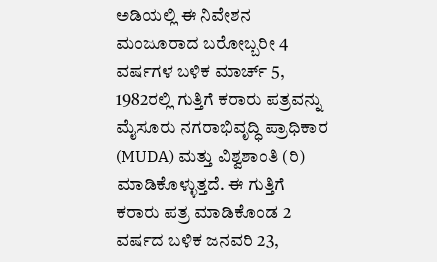ಅಡಿಯಲ್ಲಿ ಈ ನಿವೇಶನ ಮಂಜೂರಾದ ಬರೋಬ್ಬರೀ 4 ವರ್ಷಗಳ ಬಳಿಕ ಮಾರ್ಚ್ 5, 1982ರಲ್ಲಿ ಗುತ್ತಿಗೆ ಕರಾರು ಪತ್ರವನ್ನು ಮೈಸೂರು ನಗರಾಭಿವೃದ್ಧಿ ಪ್ರಾಧಿಕಾರ (MUDA) ಮತ್ತು ವಿಶ್ವಶಾಂತಿ (ರಿ) ಮಾಡಿಕೊಳ್ಳುತ್ತದೆ. ಈ ಗುತ್ತಿಗೆ ಕರಾರು ಪತ್ರ ಮಾಡಿಕೊಂಡ 2 ವರ್ಷದ ಬಳಿಕ ಜನವರಿ 23,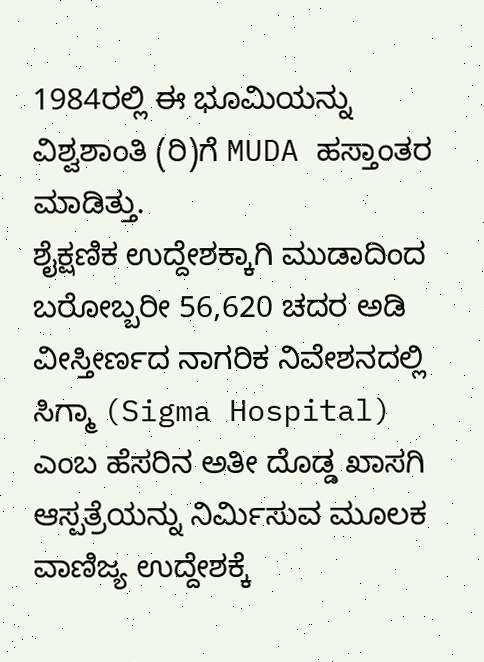1984ರಲ್ಲಿ ಈ ಭೂಮಿಯನ್ನು ವಿಶ್ವಶಾಂತಿ (ರಿ)ಗೆ MUDA ಹಸ್ತಾಂತರ ಮಾಡಿತ್ತು.
ಶೈಕ್ಷಣಿಕ ಉದ್ದೇಶಕ್ಕಾಗಿ ಮುಡಾದಿಂದ ಬರೋಬ್ಬರೀ 56,620 ಚದರ ಅಡಿ ವೀಸ್ತೀರ್ಣದ ನಾಗರಿಕ ನಿವೇಶನದಲ್ಲಿ ಸಿಗ್ಮಾ (Sigma Hospital) ಎಂಬ ಹೆಸರಿನ ಅತೀ ದೊಡ್ಡ ಖಾಸಗಿ ಆಸ್ಪತ್ರೆಯನ್ನು ನಿರ್ಮಿಸುವ ಮೂಲಕ ವಾಣಿಜ್ಯ ಉದ್ದೇಶಕ್ಕೆ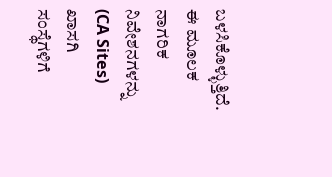ಬಳಸಿಕೊಳ್ಳುತ್ತಿದೆ.
ಈ ಮೂಲಕ ನಾಗರಿಕ ನಿವೇಶನಗಳನ್ನು (CA Sites) ಖಾಸಗಿ ಸಂಸ್ಥೆಗಳಿಗೆ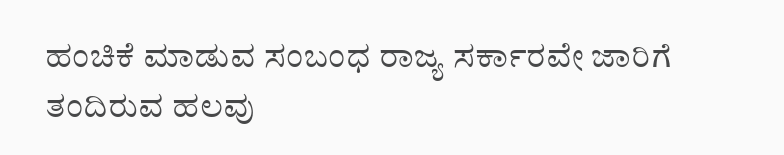ಹಂಚಿಕೆ ಮಾಡುವ ಸಂಬಂಧ ರಾಜ್ಯ ಸರ್ಕಾರವೇ ಜಾರಿಗೆ ತಂದಿರುವ ಹಲವು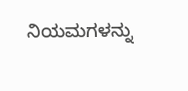ನಿಯಮಗಳನ್ನು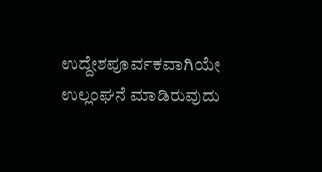ಉದ್ದೇಶಪೂರ್ವಕವಾಗಿಯೇ ಉಲ್ಲಂಘನೆ ಮಾಡಿರುವುದು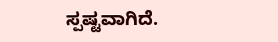ಸ್ಪಷ್ಟವಾಗಿದೆ.